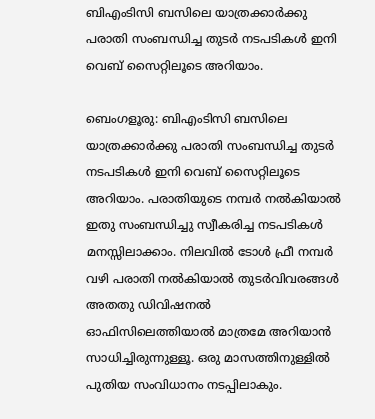ബിഎംടിസി ബസിലെ യാത്രക്കാർക്കു പരാതി സംബന്ധിച്ച തുടർ നടപടികൾ ഇനി വെബ് സൈറ്റിലൂടെ അറിയാം.

ബെംഗളൂരു: ബിഎംടിസി ബസിലെ യാത്രക്കാർക്കു പരാതി സംബന്ധിച്ച തുടർ നടപടികൾ ഇനി വെബ് സൈറ്റിലൂടെ അറിയാം. പരാതിയുടെ നമ്പർ നൽകിയാൽ ഇതു സംബന്ധിച്ചു സ്വീകരിച്ച നടപടികൾ മനസ്സിലാക്കാം. നിലവിൽ ടോൾ ഫ്രീ നമ്പർ വഴി പരാതി നൽകിയാൽ തുടർവിവരങ്ങൾ അതതു ഡിവിഷനൽ ഓഫിസിലെത്തിയാൽ മാത്രമേ അറിയാൻ സാധിച്ചിരുന്നുള്ളൂ. ഒരു മാസത്തിനുള്ളിൽ പുതിയ സംവിധാനം നടപ്പിലാകും.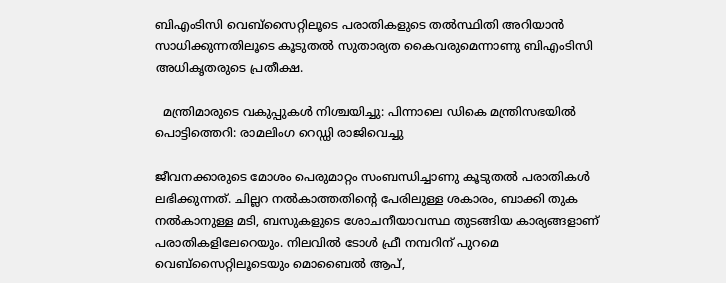ബിഎംടിസി വെബ്സൈറ്റിലൂടെ പരാതികളുടെ തൽസ്ഥിതി അറിയാൻ സാധിക്കുന്നതിലൂടെ കൂടുതൽ സുതാര്യത കൈവരുമെന്നാണു ബിഎംടിസി അധികൃതരുടെ പ്രതീക്ഷ.

  മന്ത്രിമാരുടെ വകുപ്പുകള്‍ നിശ്ചയിച്ചു: പിന്നാലെ ഡികെ മന്ത്രിസഭയിൽ പൊട്ടിത്തെറി: രാമലിംഗ റെഡ്ഡി രാജിവെച്ചു

ജീവനക്കാരുടെ മോശം പെരുമാറ്റം സംബന്ധിച്ചാണു കൂടുതൽ പരാതികൾ ലഭിക്കുന്നത്. ചില്ലറ നൽകാത്തതിന്റെ പേരിലുള്ള ശകാരം, ബാക്കി തുക നൽകാനുള്ള മടി, ബസുകളുടെ ശോചനീയാവസ്ഥ തുടങ്ങിയ കാര്യങ്ങളാണ് പരാതികളിലേറെയും. നിലവിൽ ടോൾ ഫ്രീ നമ്പറിന് പുറമെ വെബ്സൈറ്റിലൂടെയും മൊബൈൽ ആപ്,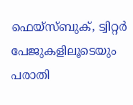ഫെയ്സ്ബുക്, ട്വിറ്റർ പേജുകളിലൂടെയും പരാതി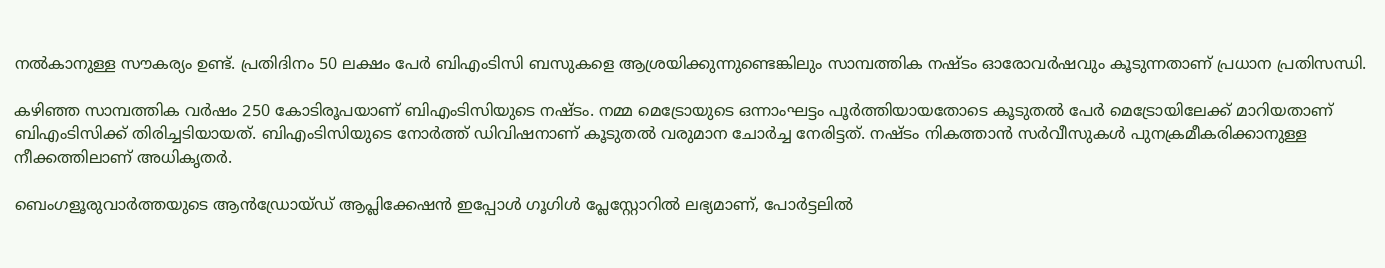നൽകാനുള്ള സൗകര്യം ഉണ്ട്. പ്രതിദിനം 50 ലക്ഷം പേർ ബിഎംടിസി ബസുകളെ ആശ്രയിക്കുന്നുണ്ടെങ്കിലും സാമ്പത്തിക നഷ്ടം ഓരോവർഷവും കൂടുന്നതാണ് പ്രധാന പ്രതിസന്ധി.

കഴിഞ്ഞ സാമ്പത്തിക വർഷം 250 കോടിരൂപയാണ് ബിഎംടിസിയുടെ നഷ്ടം. നമ്മ മെട്രോയുടെ ഒന്നാംഘട്ടം പൂർത്തിയായതോടെ കൂടുതൽ പേർ മെട്രോയിലേക്ക് മാറിയതാണ് ബിഎംടിസിക്ക് തിരിച്ചടിയായത്. ബിഎംടിസിയുടെ നോർത്ത് ഡിവിഷനാണ് കൂടുതൽ വരുമാന ചോർച്ച നേരിട്ടത്. നഷ്ടം നികത്താൻ സർവീസുകൾ പുനക്രമീകരിക്കാനുള്ള നീക്കത്തിലാണ് അധികൃതർ.

ബെംഗളൂരുവാർത്തയുടെ ആൻഡ്രോയ്ഡ് ആപ്ലിക്കേഷൻ ഇപ്പോൾ ഗൂഗിൾ പ്ലേസ്റ്റോറിൽ ലഭ്യമാണ്, പോർട്ടലിൽ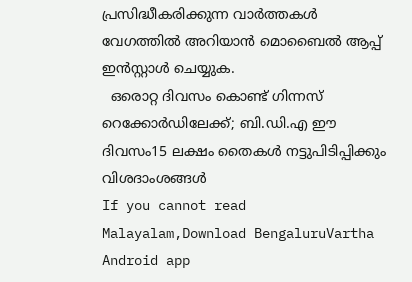പ്രസിദ്ധീകരിക്കുന്ന വാർത്തകൾ വേഗത്തിൽ അറിയാൻ മൊബൈൽ ആപ്പ് ഇൻസ്റ്റാൾ ചെയ്യുക.
  ഒരൊറ്റ ദിവസം കൊണ്ട് ഗിന്നസ് റെക്കോർഡിലേക്ക്; ബി.ഡി.എ ഈ ദിവസം15 ലക്ഷം തൈകൾ നട്ടുപിടിപ്പിക്കും വിശദാംശങ്ങൾ
If you cannot read Malayalam,Download BengaluruVartha Android app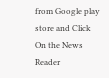from Google play store and Click On the News Reader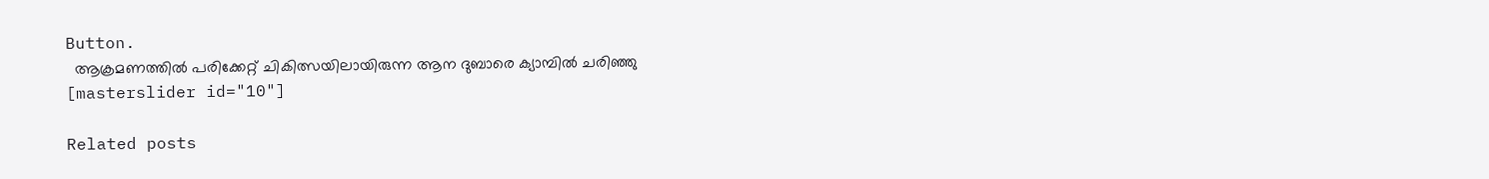Button.
  ആക്രമണത്തിൽ പരിക്കേറ്റ് ചികിത്സയിലായിരുന്ന ആന ദുബാരെ ക്യാമ്പിൽ ചരിഞ്ഞു
[masterslider id="10"]

Related posts